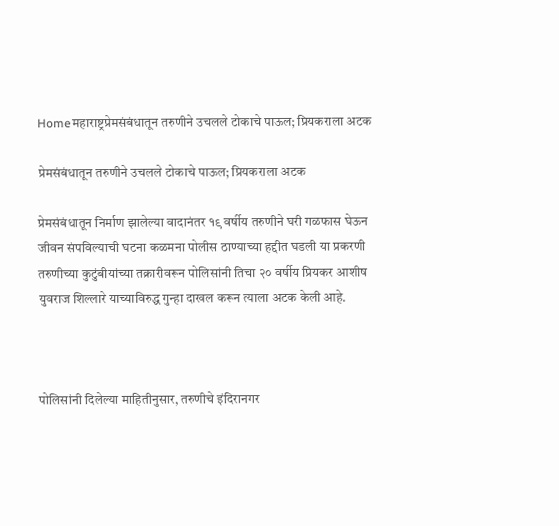Homeमहाराष्ट्रप्रेमसंबंधातून तरुणीने उचलले टोकाचे पाऊल; प्रियकराला अटक

प्रेमसंबंधातून तरुणीने उचलले टोकाचे पाऊल; प्रियकराला अटक

प्रेमसंबंधातून निर्माण झालेल्या वादानंतर १९ वर्षीय तरुणीने घरी गळफास घेऊन जीवन संपविल्याची घटना कळमना पोलीस ठाण्याच्या हद्दीत घडली या प्रकरणी तरुणीच्या कुटुंबीयांच्या तक्रारीवरून पोलिसांनी तिचा २० वर्षीय प्रियकर आशीष युवराज शिल्लारे याच्याविरुद्ध गुन्हा दाखल करून त्याला अटक केली आहे.



पोलिसांनी दिलेल्या माहितीनुसार, तरुणीचे इंदिरानगर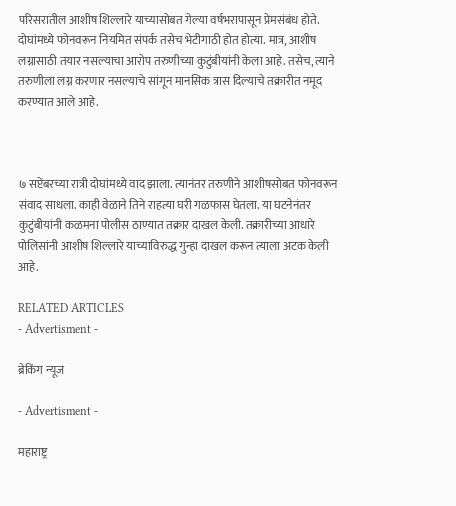परिसरातील आशीष शिल्लारे याच्यासोबत गेल्या वर्षभरापासून प्रेमसंबंध होते. दोघांमध्ये फोनवरून नियमित संपर्क तसेच भेटीगाठी होत होत्या. मात्र, आशीष लग्नासाठी तयार नसल्याचा आरोप तरुणीच्या कुटुंबीयांनी केला आहे. तसेच, त्याने तरुणीला लग्न करणार नसल्याचे सांगून मानसिक त्रास दिल्याचे तक्रारीत नमूद करण्यात आले आहे.



७ सप्टेंबरच्या रात्री दोघांमध्ये वाद झाला. त्यानंतर तरुणीने आशीषसोबत फोनवरून संवाद साधला. काही वेळाने तिने राहत्या घरी गळफास घेतला. या घटनेनंतर कुटुंबीयांनी कळमना पोलीस ठाण्यात तक्रार दाखल केली. तक्रारीच्या आधारे पोलिसांनी आशीष शिल्लारे याच्याविरुद्ध गुन्हा दाखल करून त्याला अटक केली आहे.

RELATED ARTICLES
- Advertisment -

ब्रेकिंग न्यूज

- Advertisment -

महाराष्ट्र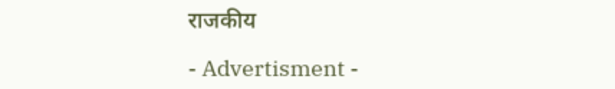राजकीय

- Advertisment -